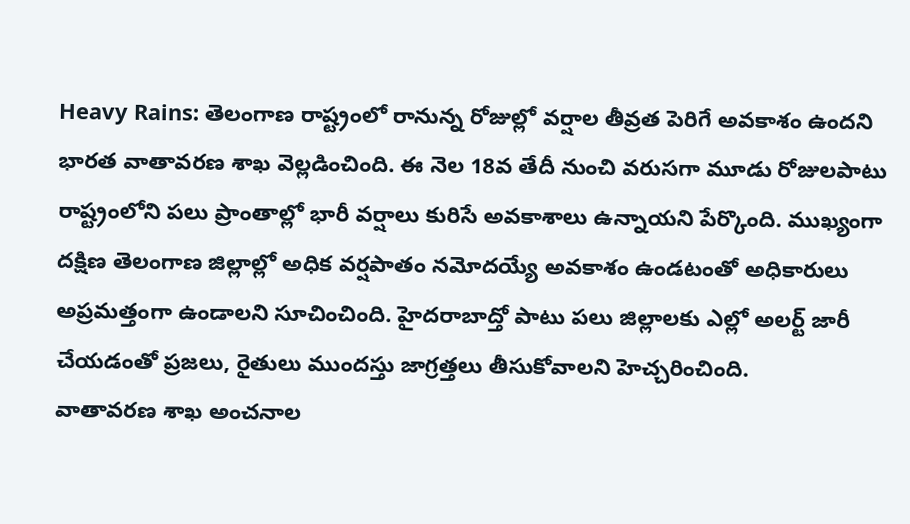Heavy Rains: తెలంగాణ రాష్ట్రంలో రానున్న రోజుల్లో వర్షాల తీవ్రత పెరిగే అవకాశం ఉందని భారత వాతావరణ శాఖ వెల్లడించింది. ఈ నెల 18వ తేదీ నుంచి వరుసగా మూడు రోజులపాటు రాష్ట్రంలోని పలు ప్రాంతాల్లో భారీ వర్షాలు కురిసే అవకాశాలు ఉన్నాయని పేర్కొంది. ముఖ్యంగా దక్షిణ తెలంగాణ జిల్లాల్లో అధిక వర్షపాతం నమోదయ్యే అవకాశం ఉండటంతో అధికారులు అప్రమత్తంగా ఉండాలని సూచించింది. హైదరాబాద్తో పాటు పలు జిల్లాలకు ఎల్లో అలర్ట్ జారీ చేయడంతో ప్రజలు, రైతులు ముందస్తు జాగ్రత్తలు తీసుకోవాలని హెచ్చరించింది.
వాతావరణ శాఖ అంచనాల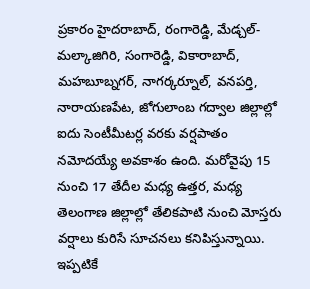ప్రకారం హైదరాబాద్, రంగారెడ్డి, మేడ్చల్-మల్కాజిగిరి, సంగారెడ్డి, వికారాబాద్, మహబూబ్నగర్, నాగర్కర్నూల్, వనపర్తి, నారాయణపేట, జోగులాంబ గద్వాల జిల్లాల్లో ఐదు సెంటీమీటర్ల వరకు వర్షపాతం నమోదయ్యే అవకాశం ఉంది. మరోవైపు 15 నుంచి 17 తేదీల మధ్య ఉత్తర, మధ్య తెలంగాణ జిల్లాల్లో తేలికపాటి నుంచి మోస్తరు వర్షాలు కురిసే సూచనలు కనిపిస్తున్నాయి.
ఇప్పటికే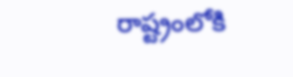రాష్ట్రంలోకి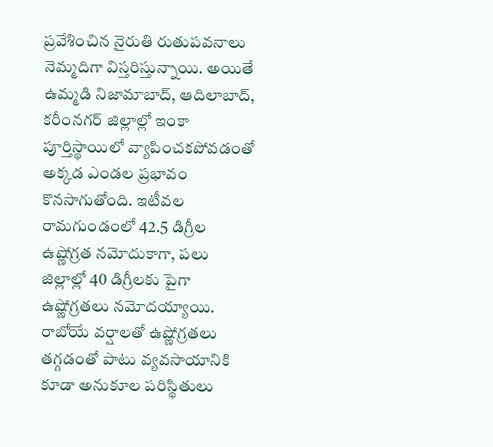ప్రవేశించిన నైరుతి రుతుపవనాలు నెమ్మదిగా విస్తరిస్తున్నాయి. అయితే ఉమ్మడి నిజామాబాద్, ఆదిలాబాద్, కరీంనగర్ జిల్లాల్లో ఇంకా పూర్తిస్థాయిలో వ్యాపించకపోవడంతో అక్కడ ఎండల ప్రభావం కొనసాగుతోంది. ఇటీవల రామగుండంలో 42.5 డిగ్రీల ఉష్ణోగ్రత నమోదుకాగా, పలు జిల్లాల్లో 40 డిగ్రీలకు పైగా ఉష్ణోగ్రతలు నమోదయ్యాయి.
రాబోయే వర్షాలతో ఉష్ణోగ్రతలు తగ్గడంతో పాటు వ్యవసాయానికి కూడా అనుకూల పరిస్థితులు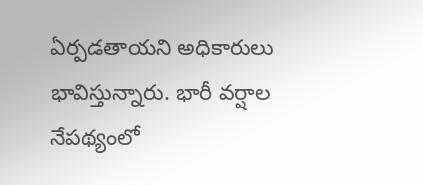ఏర్పడతాయని అధికారులు భావిస్తున్నారు. భారీ వర్షాల నేపథ్యంలో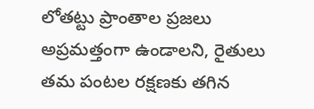లోతట్టు ప్రాంతాల ప్రజలు అప్రమత్తంగా ఉండాలని, రైతులు తమ పంటల రక్షణకు తగిన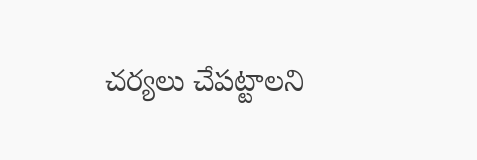చర్యలు చేపట్టాలని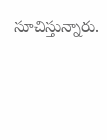సూచిస్తున్నారు.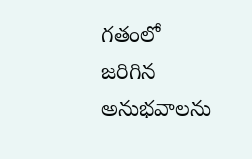గతంలో జరిగిన అనుభవాలను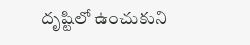దృష్టిలో ఉంచుకుని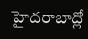హైదరాబాద్లో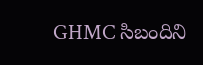GHMC సిబందిని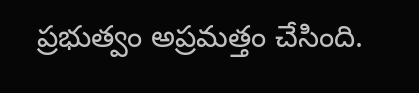ప్రభుత్వం అప్రమత్తం చేసింది.